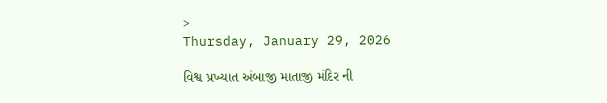>
Thursday, January 29, 2026

વિશ્વ પ્રખ્યાત અંબાજી માતાજી મંદિર ની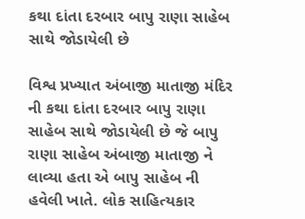કથા દાંતા દરબાર બાપુ રાણા સાહેબ સાથે જોડાયેલી છે

વિશ્વ પ્રખ્યાત અંબાજી માતાજી મંદિર ની કથા દાંતા દરબાર બાપુ રાણા સાહેબ સાથે જોડાયેલી છે જે બાપુ રાણા સાહેબ અંબાજી માતાજી ને લાવ્યા હતા એ બાપુ સાહેબ ની હવેલી ખાતે. લોક સાહિત્યકાર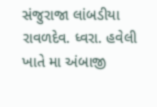સંજુરાજા લાંબડીયા રાવળદેવ. ધ્વરા. હવેલી ખાતે મા અંબાજી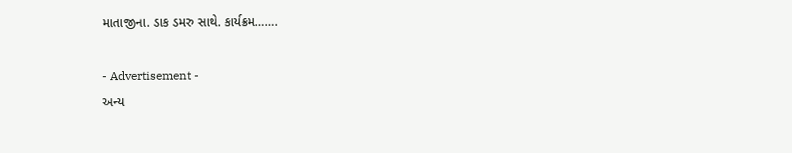માતાજીના. ડાક ડમરુ સાથે. કાર્યક્રમ…….

- Advertisement -
અન્ય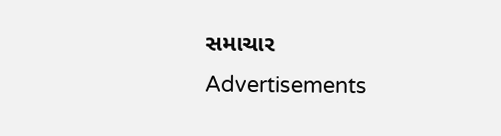સમાચાર
Advertisements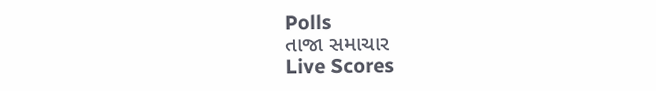Polls
તાજા સમાચાર
Live Scores